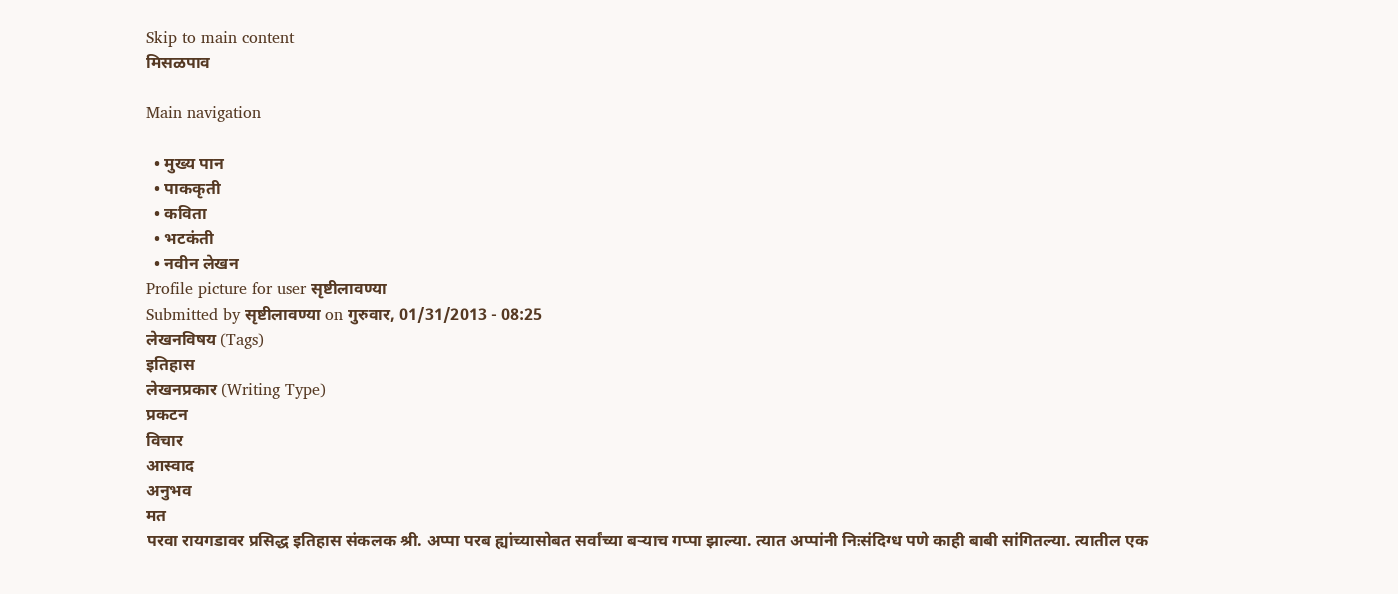Skip to main content
मिसळपाव

Main navigation

  • मुख्य पान
  • पाककृती
  • कविता
  • भटकंती
  • नवीन लेखन
Profile picture for user सृष्टीलावण्या
Submitted by सृष्टीलावण्या on गुरुवार, 01/31/2013 - 08:25
लेखनविषय (Tags)
इतिहास
लेखनप्रकार (Writing Type)
प्रकटन
विचार
आस्वाद
अनुभव
मत
परवा रायगडावर प्रसिद्ध इतिहास संकलक श्री. अप्पा परब ह्यांच्यासोबत सर्वांच्या बऱ्याच गप्पा झाल्या. त्यात अप्पांनी निःसंदिग्ध पणे काही बाबी सांगितल्या. त्यातील एक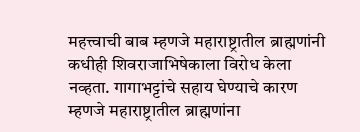महत्त्वाची बाब म्हणजे महाराष्ट्रातील ब्राह्मणांनी कधीही शिवराजाभिषेकाला विरोध केला नव्हता. गागाभट्टांचे सहाय घेण्याचे कारण म्हणजे महाराष्ट्रातील ब्राह्मणांना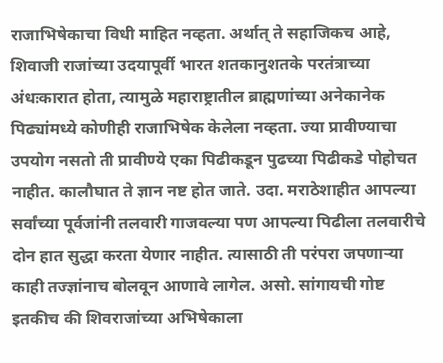राजाभिषेकाचा विधी माहित नव्हता. अर्थात् ते सहाजिकच आहे, शिवाजी राजांच्या उदयापूर्वी भारत शतकानुशतके परतंत्राच्या अंधःकारात होता, त्यामुळे महाराष्ट्रातील ब्राह्मणांच्या अनेकानेक पिढ्यांमध्ये कोणीही राजाभिषेक केलेला नव्हता. ज्या प्रावीण्याचा उपयोग नसतो ती प्रावीण्ये एका पिढीकडून पुढच्या पिढीकडे पोहोचत नाहीत. कालौघात ते ज्ञान नष्ट होत जाते. उदा. मराठेशाहीत आपल्या सर्वांच्या पूर्वजांनी तलवारी गाजवल्या पण आपल्या पिढीला तलवारीचे दोन हात सुद्धा करता येणार नाहीत. त्यासाठी ती परंपरा जपणाऱ्या काही तज्ज्ञांनाच बोलवून आणावे लागेल. असो. सांगायची गोष्ट इतकीच की शिवराजांच्या अभिषेकाला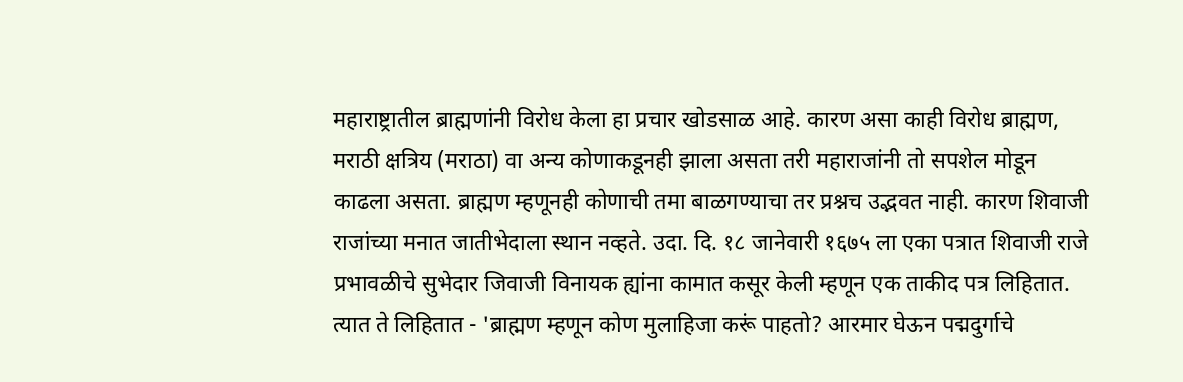महाराष्ट्रातील ब्राह्मणांनी विरोध केला हा प्रचार खोडसाळ आहे. कारण असा काही विरोध ब्राह्मण, मराठी क्षत्रिय (मराठा) वा अन्य कोणाकडूनही झाला असता तरी महाराजांनी तो सपशेल मोडून काढला असता. ब्राह्मण म्हणूनही कोणाची तमा बाळगण्याचा तर प्रश्नच उद्भवत नाही. कारण शिवाजी राजांच्या मनात जातीभेदाला स्थान नव्हते. उदा. दि. १८ जानेवारी १६७५ ला एका पत्रात शिवाजी राजे प्रभावळीचे सुभेदार जिवाजी विनायक ह्यांना कामात कसूर केली म्हणून एक ताकीद पत्र लिहितात. त्यात ते लिहितात - 'ब्राह्मण म्हणून कोण मुलाहिजा करूं पाहतो? आरमार घेऊन पद्मदुर्गाचे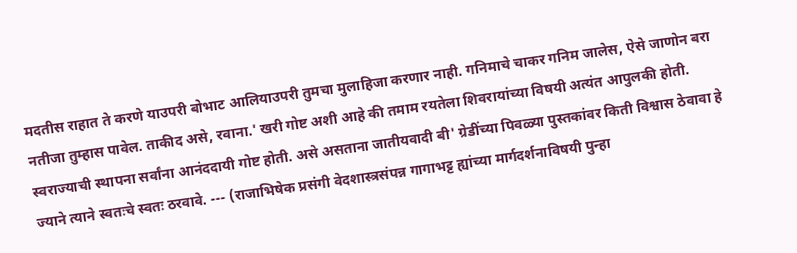मदतीस राहात ते करणे याउपरी बोभाट आलियाउपरी तुमचा मुलाहिजा करणार नाही. गनिमाचे चाकर गनिम जालेस, ऐसे जाणोन बरा नतीजा तुम्हास पावेल. ताकीद असे, रवाना.' खरी गोष्ट अशी आहे की तमाम रयतेला शिवरायांच्या विषयी अत्यंत आपुलकी होती. स्वराज्याची स्थापना सर्वांना आनंददायी गोष्ट होती. असे असताना जातीयवादी बी' ग्रेडींच्या पिवळ्या पुस्तकांवर किती विश्वास ठेवावा हे ज्याने त्याने स्वतःचे स्वतः ठरवावे. --- (राजाभिषेक प्रसंगी वेदशास्त्रसंपन्न गागाभट्ट ह्यांच्या मार्गदर्शनाविषयी पुन्हा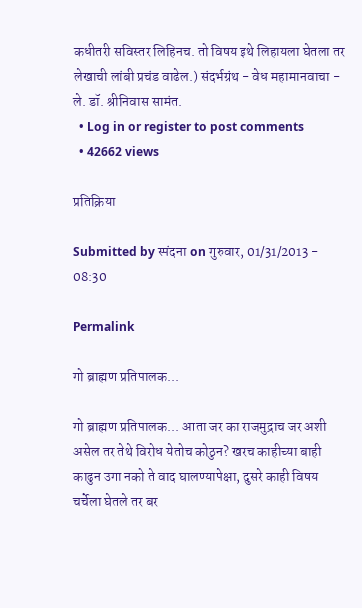कधीतरी सविस्तर लिहिनच. तो विषय इथे लिहायला घेतला तर लेखाची लांबी प्रचंड वाढेल.) संदर्भग्रंथ - वेध महामानवाचा - ले. डॉ. श्रीनिवास सामंत.
  • Log in or register to post comments
  • 42662 views

प्रतिक्रिया

Submitted by स्पंदना on गुरुवार, 01/31/2013 - 08:30

Permalink

गो ब्राह्मण प्रतिपालक...

गो ब्राह्मण प्रतिपालक... आता जर का राजमुद्राच जर अशी असेल तर तेथे विरोध येतोच कोठुन? खरच काहीच्या बाही काढुन उगा नको ते वाद घालण्यापेक्षा, दुसरे काही विषय चर्चेला घेतले तर बर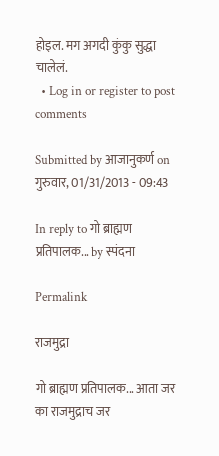होइल. मग अगदी कुंकु सुद्धा चालेलं.
  • Log in or register to post comments

Submitted by आजानुकर्ण on गुरुवार, 01/31/2013 - 09:43

In reply to गो ब्राह्मण प्रतिपालक... by स्पंदना

Permalink

राजमुद्रा

गो ब्राह्मण प्रतिपालक... आता जर का राजमुद्राच जर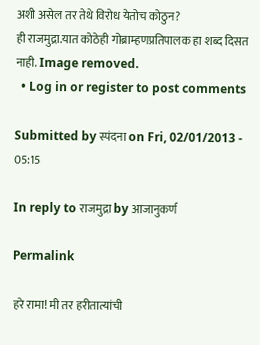अशी असेल तर तेथे विरोध येतोच कोठुन?
ही राजमुद्रा.यात कोठेही गोब्राम्हणप्रतिपालक हा शब्द दिसत नाही. Image removed.
  • Log in or register to post comments

Submitted by स्पंदना on Fri, 02/01/2013 - 05:15

In reply to राजमुद्रा by आजानुकर्ण

Permalink

हरे रामा! मी तर हरीतात्यांची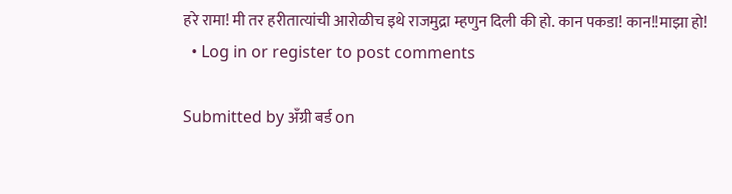हरे रामा! मी तर हरीतात्यांची आरोळीच इथे राजमुद्रा म्हणुन दिली की हो. कान पकडा! कान!!माझा हो!
  • Log in or register to post comments

Submitted by अँग्री बर्ड on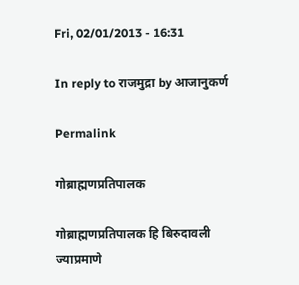Fri, 02/01/2013 - 16:31

In reply to राजमुद्रा by आजानुकर्ण

Permalink

गोब्राह्मणप्रतिपालक

गोब्राह्मणप्रतिपालक हि बिरुदावली ज्याप्रमाणे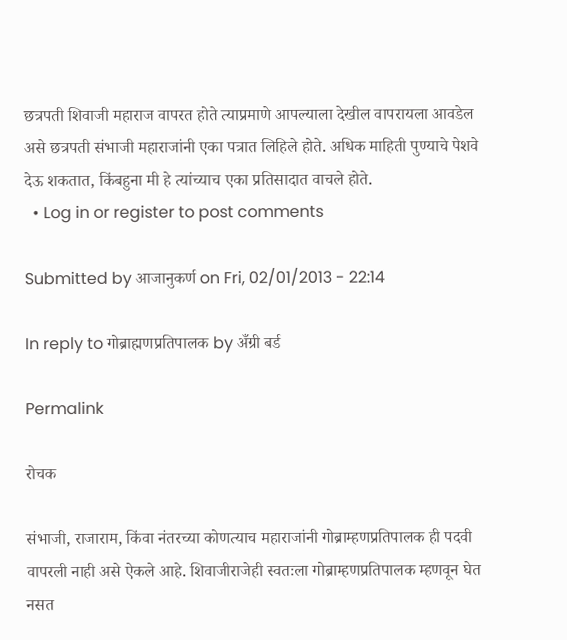छत्रपती शिवाजी महाराज वापरत होते त्याप्रमाणे आपल्याला देखील वापरायला आवडेल असे छत्रपती संभाजी महाराजांनी एका पत्रात लिहिले होते. अधिक माहिती पुण्याचे पेशवे देऊ शकतात, किंबहुना मी हे त्यांच्याच एका प्रतिसादात वाचले होते.
  • Log in or register to post comments

Submitted by आजानुकर्ण on Fri, 02/01/2013 - 22:14

In reply to गोब्राह्मणप्रतिपालक by अँग्री बर्ड

Permalink

रोचक

संभाजी, राजाराम, किंवा नंतरच्या कोणत्याच महाराजांनी गोब्राम्हणप्रतिपालक ही पदवी वापरली नाही असे ऐकले आहे. शिवाजीराजेही स्वतःला गोब्राम्हणप्रतिपालक म्हणवून घेत नसत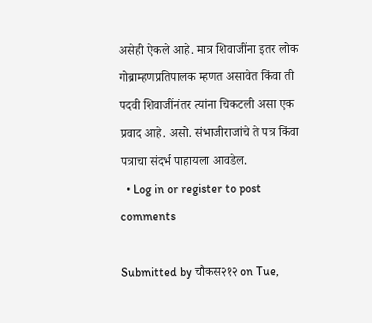असेही ऐकले आहे. मात्र शिवाजींना इतर लोक गोब्राम्हणप्रतिपालक म्हणत असावेत किंवा ती पदवी शिवाजींनंतर त्यांना चिकटली असा एक प्रवाद आहे. असो. संभाजीराजांचे ते पत्र किंवा पत्राचा संदर्भ पाहायला आवडेल.
  • Log in or register to post comments

Submitted by चौकस२१२ on Tue,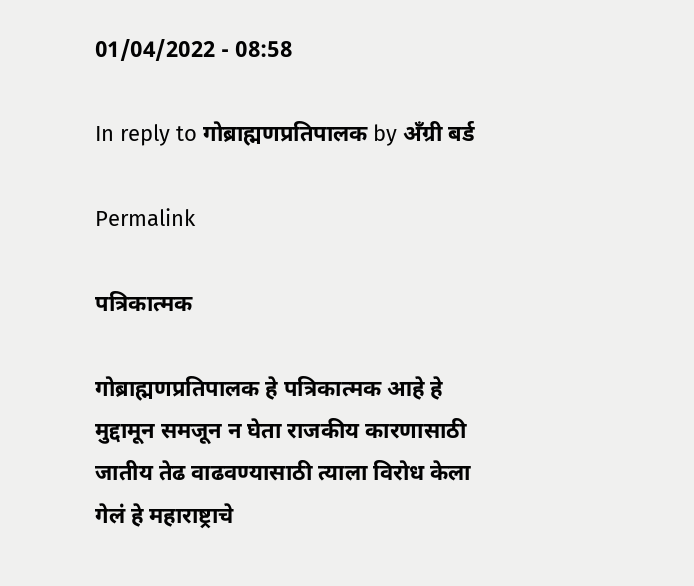01/04/2022 - 08:58

In reply to गोब्राह्मणप्रतिपालक by अँग्री बर्ड

Permalink

पत्रिकात्मक

गोब्राह्मणप्रतिपालक हे पत्रिकात्मक आहे हे मुद्दामून समजून न घेता राजकीय कारणासाठी जातीय तेढ वाढवण्यासाठी त्याला विरोध केला गेलं हे महाराष्ट्राचे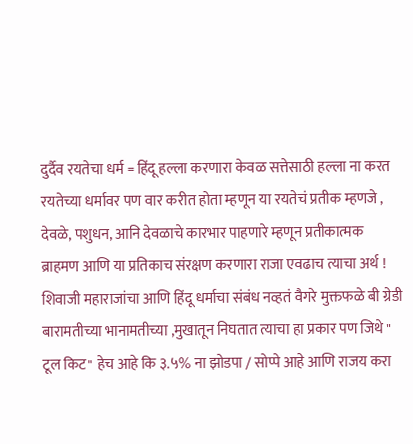दुर्दैव रयतेचा धर्म = हिंदू हल्ला करणारा केवळ सत्तेसाठी हल्ला ना करत रयतेच्या धर्मावर पण वार करीत होता म्हणून या रयतेचं प्रतीक म्हणजे , देवळे, पशुधन, आनि देवळाचे कारभार पाहणारे म्हणून प्रतीकात्मक ब्राहमण आणि या प्रतिकाच संरक्षण करणारा राजा एवढाच त्याचा अर्थ ! शिवाजी महाराजांचा आणि हिंदू धर्माचा संबंध नव्हतं वैगरे मुक्तफळे बी ग्रेडी बारामतीच्या भानामतीच्या ,मुखातून निघतात त्याचा हा प्रकार पण जिथे " टूल किट" हेच आहे कि ३.५% ना झोडपा / सोप्पे आहे आणि राजय करा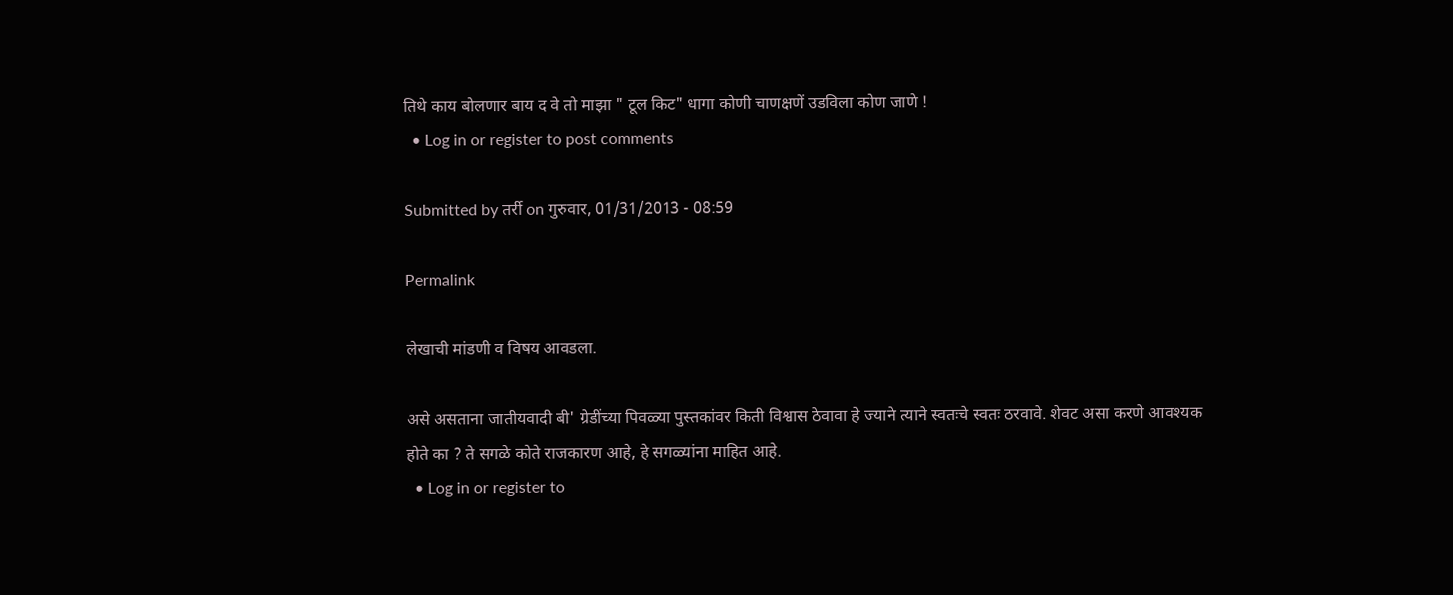तिथे काय बोलणार बाय द वे तो माझा " टूल किट" धागा कोणी चाणक्षणें उडविला कोण जाणे !
  • Log in or register to post comments

Submitted by तर्री on गुरुवार, 01/31/2013 - 08:59

Permalink

लेखाची मांडणी व विषय आवडला.

असे असताना जातीयवादी बी' ग्रेडींच्या पिवळ्या पुस्तकांवर किती विश्वास ठेवावा हे ज्याने त्याने स्वतःचे स्वतः ठरवावे. शेवट असा करणे आवश्यक होते का ? ते सगळे कोते राजकारण आहे, हे सगळ्यांना माहित आहे.
  • Log in or register to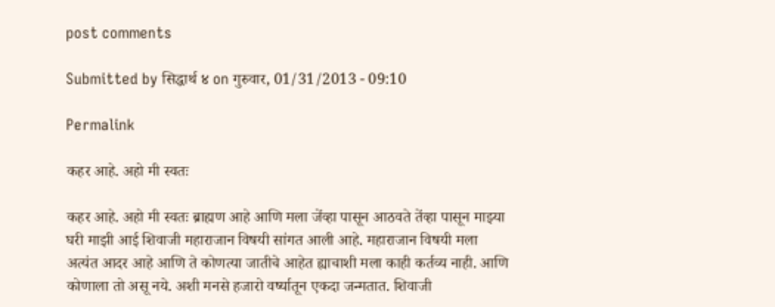post comments

Submitted by सिद्धार्थ ४ on गुरुवार, 01/31/2013 - 09:10

Permalink

कहर आहे. अहो मी स्वतः

कहर आहे. अहो मी स्वतः ब्राह्मण आहे आणि मला जेंव्हा पासून आठवते तेंव्हा पासून माझ्या घरी माझी आई शिवाजी महाराजान विषयी सांगत आली आहे. महाराजान विषयी मला अत्यंत आदर आहे आणि ते कोणत्या जातीचे आहेत ह्याचाशी मला काही कर्तव्य नाही. आणि कोणाला तो असू नये. अशी मनसे हजारो वर्ष्यातून एकदा जन्मतात. शिवाजी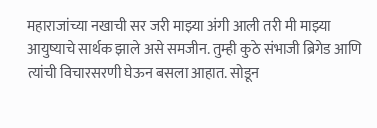महाराजांच्या नखाची सर जरी माझ्या अंगी आली तरी मी माझ्या आयुष्याचे सार्थक झाले असे समजीन. तुम्ही कुठे संभाजी ब्रिगेड आणि त्यांची विचारसरणी घेऊन बसला आहात. सोडून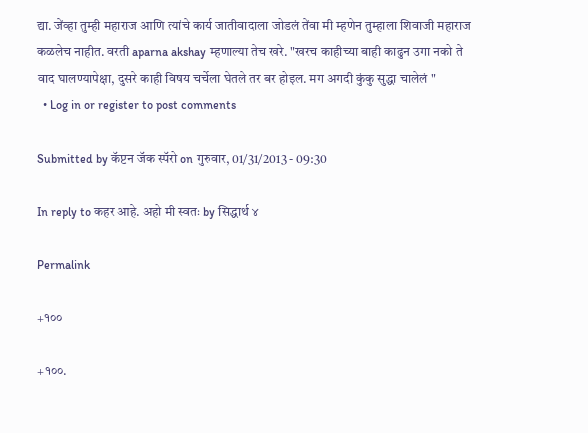द्या. जेंव्हा तुम्ही महाराज आणि त्यांचे कार्य जातीवादाला जोडलं तेंवा मी म्हणेन तुम्हाला शिवाजी महाराज कळलेच नाहीत. वरती aparna akshay म्हणाल्या तेच खरे. "खरच काहीच्या बाही काढुन उगा नको ते वाद घालण्यापेक्षा, दुसरे काही विषय चर्चेला घेतले तर बर होइल. मग अगदी कुंकु सुद्धा चालेलं "
  • Log in or register to post comments

Submitted by कॅप्टन जॅक स्पॅरो on गुरुवार, 01/31/2013 - 09:30

In reply to कहर आहे. अहो मी स्वतः by सिद्धार्थ ४

Permalink

+१००

+१००.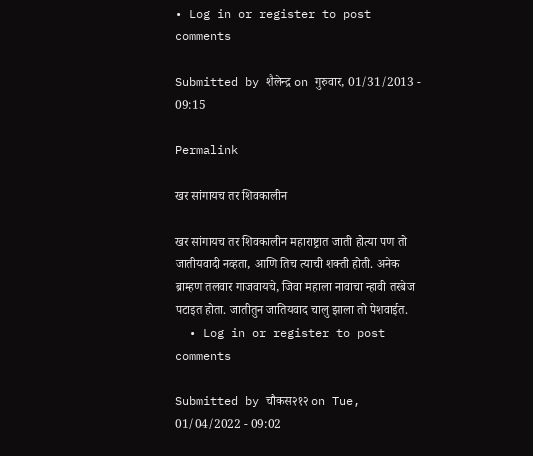• Log in or register to post comments

Submitted by शैलेन्द्र on गुरुवार, 01/31/2013 - 09:15

Permalink

खर सांगायच तर शिवकालीन

खर सांगायच तर शिवकालीन महाराष्ट्रात जाती होत्या पण तो जातीयवादी नव्हता, आणि तिच त्याची शक्ती होती. अनेक ब्राम्हण तलवार गाजवायचे, जिवा महाला नावाचा न्हावी तरबेज पटाइत होता. जातीतुन जातियवाद चालु झाला तो पेशवाईत.
  • Log in or register to post comments

Submitted by चौकस२१२ on Tue, 01/04/2022 - 09:02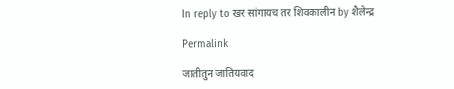In reply to खर सांगायच तर शिवकालीन by शैलेन्द्र

Permalink

जातीतुन जातियवाद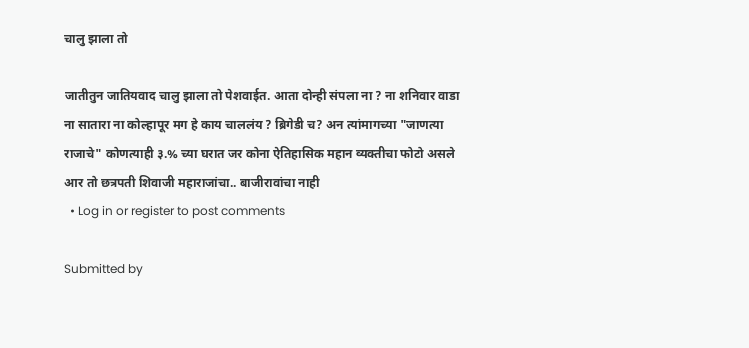चालु झाला तो

जातीतुन जातियवाद चालु झाला तो पेशवाईत. आता दोन्ही संपला ना ? ना शनिवार वाडा ना सातारा ना कोल्हापूर मग हे काय चाललंय ? ब्रिगेडी च? अन त्यांमागच्या "जाणत्या राजाचे" कोणत्याही ३.% च्या घरात जर कोना ऐतिहासिक महान व्यक्तीचा फोटो असले आर तो छत्रपती शिवाजी महाराजांचा.. बाजीरावांचा नाही
  • Log in or register to post comments

Submitted by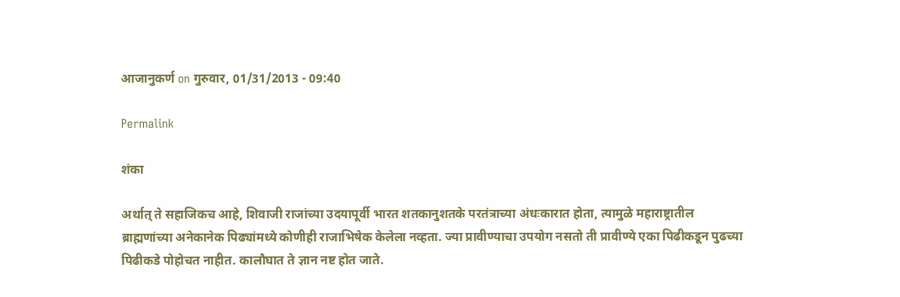आजानुकर्ण on गुरुवार, 01/31/2013 - 09:40

Permalink

शंका

अर्थात् ते सहाजिकच आहे, शिवाजी राजांच्या उदयापूर्वी भारत शतकानुशतके परतंत्राच्या अंधःकारात होता, त्यामुळे महाराष्ट्रातील ब्राह्मणांच्या अनेकानेक पिढ्यांमध्ये कोणीही राजाभिषेक केलेला नव्हता. ज्या प्रावीण्याचा उपयोग नसतो ती प्रावीण्ये एका पिढीकडून पुढच्या पिढीकडे पोहोचत नाहीत. कालौघात ते ज्ञान नष्ट होत जाते.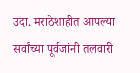उदा. मराठेशाहीत आपल्या सर्वांच्या पूर्वजांनी तलवारी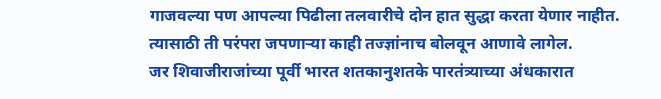गाजवल्या पण आपल्या पिढीला तलवारीचे दोन हात सुद्धा करता येणार नाहीत. त्यासाठी ती परंपरा जपणाऱ्या काही तज्ज्ञांनाच बोलवून आणावे लागेल.
जर शिवाजीराजांच्या पूर्वी भारत शतकानुशतके पारतंत्र्याच्या अंधकारात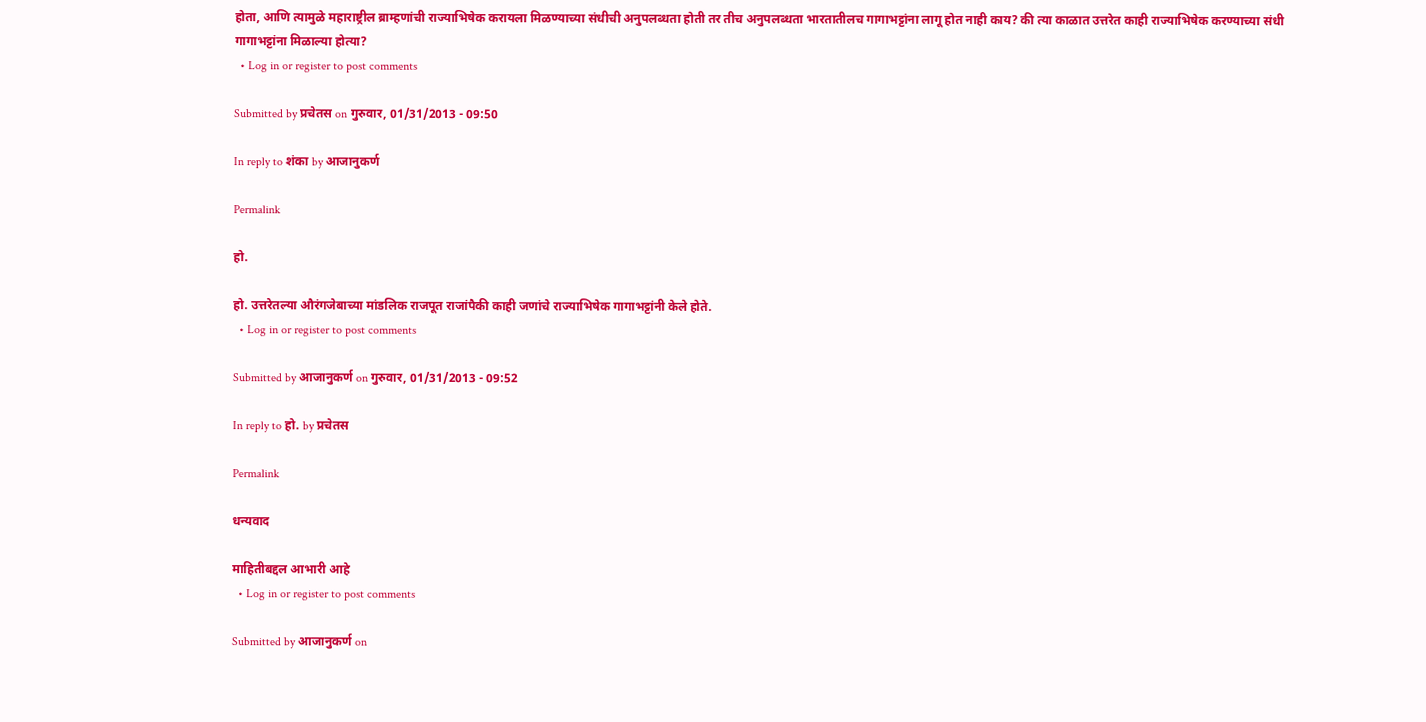होता, आणि त्यामुळे महाराष्ट्रील ब्राम्हणांची राज्याभिषेक करायला मिळण्याच्या संधीची अनुपलब्धता होती तर तीच अनुपलब्धता भारतातीलच गागाभट्टांना लागू होत नाही काय? की त्या काळात उत्तरेत काही राज्याभिषेक करण्याच्या संधी गागाभट्टांना मिळाल्या होत्या?
  • Log in or register to post comments

Submitted by प्रचेतस on गुरुवार, 01/31/2013 - 09:50

In reply to शंका by आजानुकर्ण

Permalink

हो.

हो. उत्तरेतल्या औरंगजेबाच्या मांडलिक राजपूत राजांपैकी काही जणांचे राज्याभिषेक गागाभट्टांनी केले होते.
  • Log in or register to post comments

Submitted by आजानुकर्ण on गुरुवार, 01/31/2013 - 09:52

In reply to हो. by प्रचेतस

Permalink

धन्यवाद

माहितीबद्दल आभारी आहे
  • Log in or register to post comments

Submitted by आजानुकर्ण on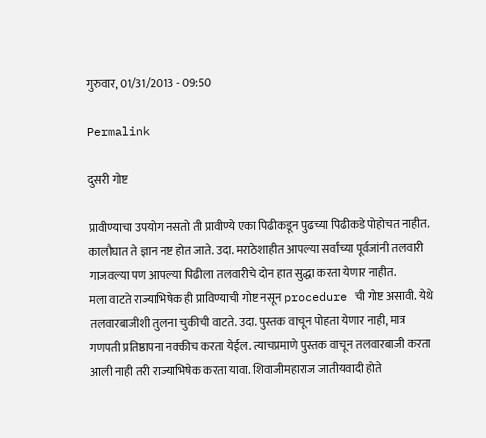गुरुवार, 01/31/2013 - 09:50

Permalink

दुसरी गोष्ट

प्रावीण्याचा उपयोग नसतो ती प्रावीण्ये एका पिढीकडून पुढच्या पिढीकडे पोहोचत नाहीत. कालौघात ते ज्ञान नष्ट होत जाते. उदा. मराठेशाहीत आपल्या सर्वांच्या पूर्वजांनी तलवारी गाजवल्या पण आपल्या पिढीला तलवारीचे दोन हात सुद्धा करता येणार नाहीत.
मला वाटते राज्याभिषेक ही प्राविण्याची गोष्ट नसून procedure ची गोष्ट असावी. येथे तलवारबाजीशी तुलना चुकीची वाटते. उदा. पुस्तक वाचून पोहता येणार नाही, मात्र गणपती प्रतिष्ठापना नक्कीच करता येईल. त्याचप्रमाणे पुस्तक वाचून तलवारबाजी करता आली नाही तरी राज्याभिषेक करता यावा. शिवाजीमहाराज जातीयवादी होते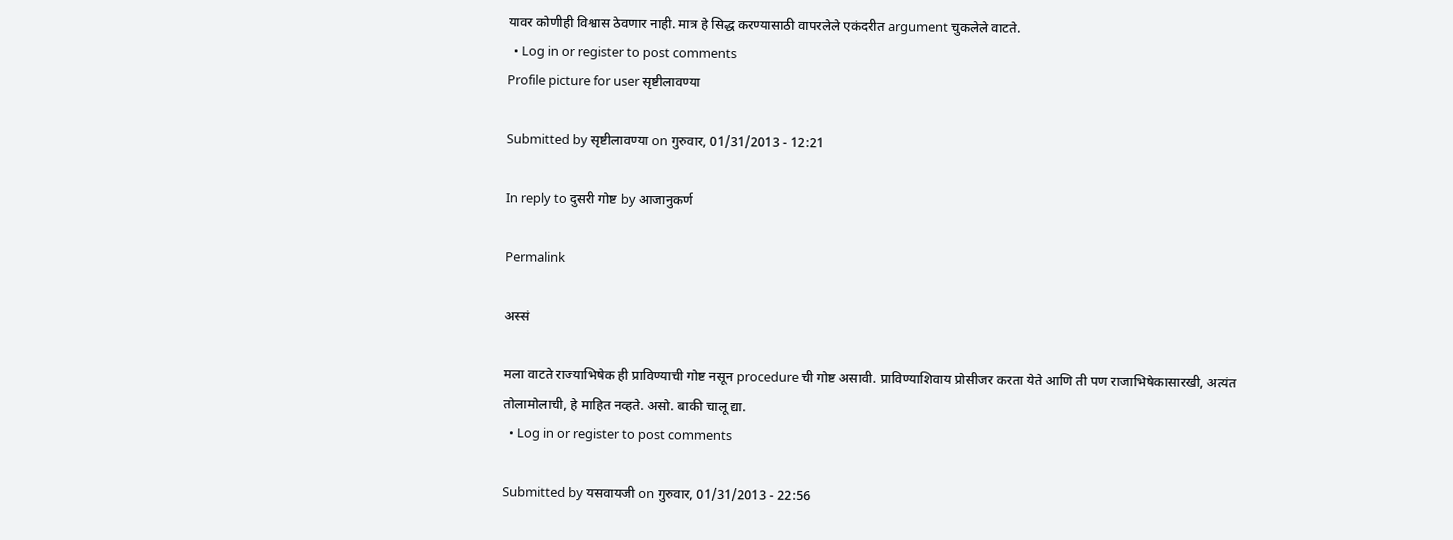यावर कोणीही विश्वास ठेवणार नाही. मात्र हे सिद्ध करण्यासाठी वापरलेले एकंदरीत argument चुकलेले वाटते.
  • Log in or register to post comments
Profile picture for user सृष्टीलावण्या

Submitted by सृष्टीलावण्या on गुरुवार, 01/31/2013 - 12:21

In reply to दुसरी गोष्ट by आजानुकर्ण

Permalink

अस्सं

मला वाटते राज्याभिषेक ही प्राविण्याची गोष्ट नसून procedure ची गोष्ट असावी. प्राविण्याशिवाय प्रोसीजर करता येते आणि ती पण राजाभिषेकासारखी, अत्यंत तोलामोलाची, हे माहित नव्हते. असो. बाकी चालू द्या.
  • Log in or register to post comments

Submitted by यसवायजी on गुरुवार, 01/31/2013 - 22:56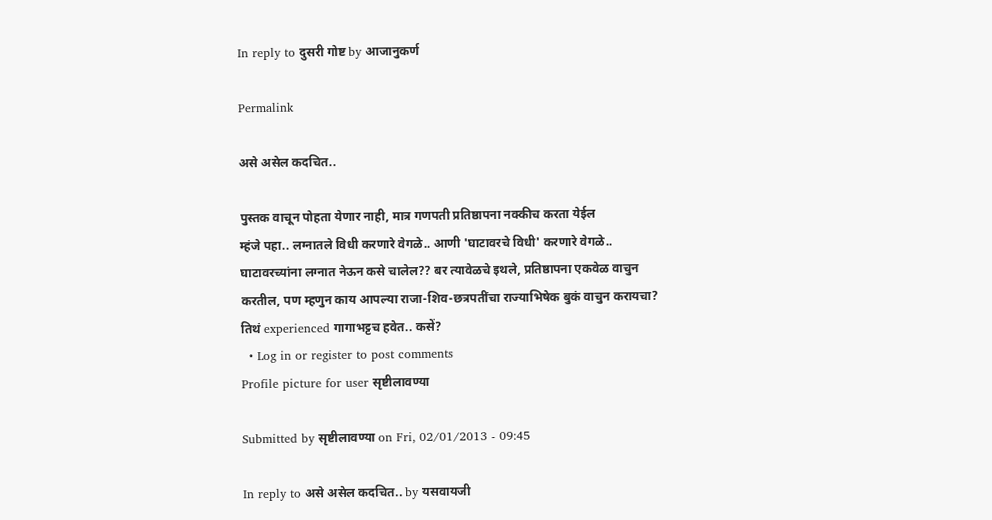In reply to दुसरी गोष्ट by आजानुकर्ण

Permalink

असे असेल कदचित..

पुस्तक वाचून पोहता येणार नाही, मात्र गणपती प्रतिष्ठापना नक्कीच करता येईल
म्हंजे पहा.. लग्नातले विधी करणारे वेगळे.. आणी 'घाटावरचे विधी' करणारे वेगळे.. घाटावरच्यांना लग्नात नेऊन कसे चालेल?? बर त्यावेळचे इथले, प्रतिष्ठापना एकवेळ वाचुन करतील, पण म्हणुन काय आपल्या राजा-शिव-छत्रपतींचा राज्याभिषेक बुकं वाचुन करायचा? तिथं experienced गागाभट्टच हवेत.. कसें?
  • Log in or register to post comments
Profile picture for user सृष्टीलावण्या

Submitted by सृष्टीलावण्या on Fri, 02/01/2013 - 09:45

In reply to असे असेल कदचित.. by यसवायजी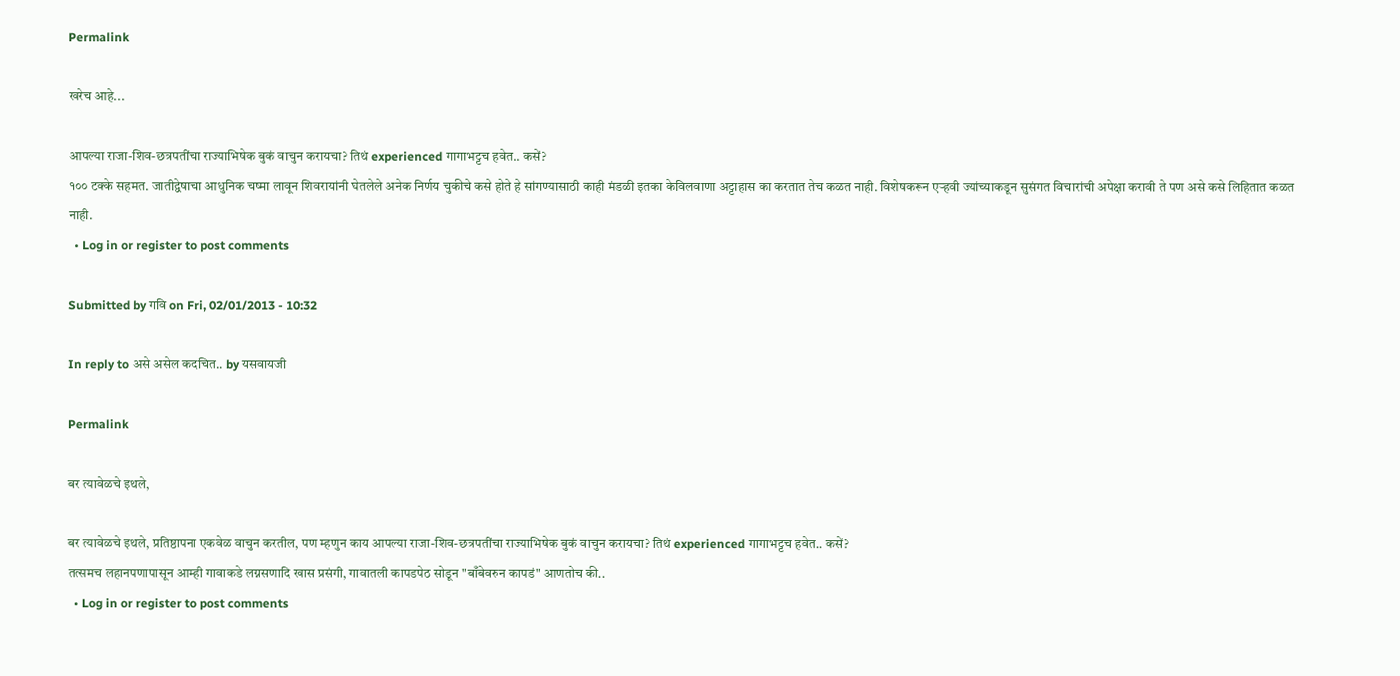Permalink

खरेच आहे...

आपल्या राजा-शिव-छत्रपतींचा राज्याभिषेक बुकं वाचुन करायचा? तिथं experienced गागाभट्टच हवेत.. कसें?
१०० टक्के सहमत. जातीद्वेषाचा आधुनिक चष्मा लावून शिवरायांनी घेतलेले अनेक निर्णय चुकीचे कसे होते हे सांगण्यासाठी काही मंडळी इतका केविलवाणा अट्टाहास का करतात तेच कळत नाही. विशेषकरून एऱ्हवी ज्यांच्याकडून सुसंगत विचारांची अपेक्षा करावी ते पण असे कसे लिहितात कळत नाही.
  • Log in or register to post comments

Submitted by गवि on Fri, 02/01/2013 - 10:32

In reply to असे असेल कदचित.. by यसवायजी

Permalink

बर त्यावेळचे इथले,

बर त्यावेळचे इथले, प्रतिष्ठापना एकवेळ वाचुन करतील, पण म्हणुन काय आपल्या राजा-शिव-छत्रपतींचा राज्याभिषेक बुकं वाचुन करायचा? तिथं experienced गागाभट्टच हवेत.. कसें?
तत्समच लहानपणापासून आम्ही गावाकडे लग्नसणादि खास प्रसंगी, गावातली कापडपेठ सोडून "बाँबेवरुन कापडं" आणतोच की..
  • Log in or register to post comments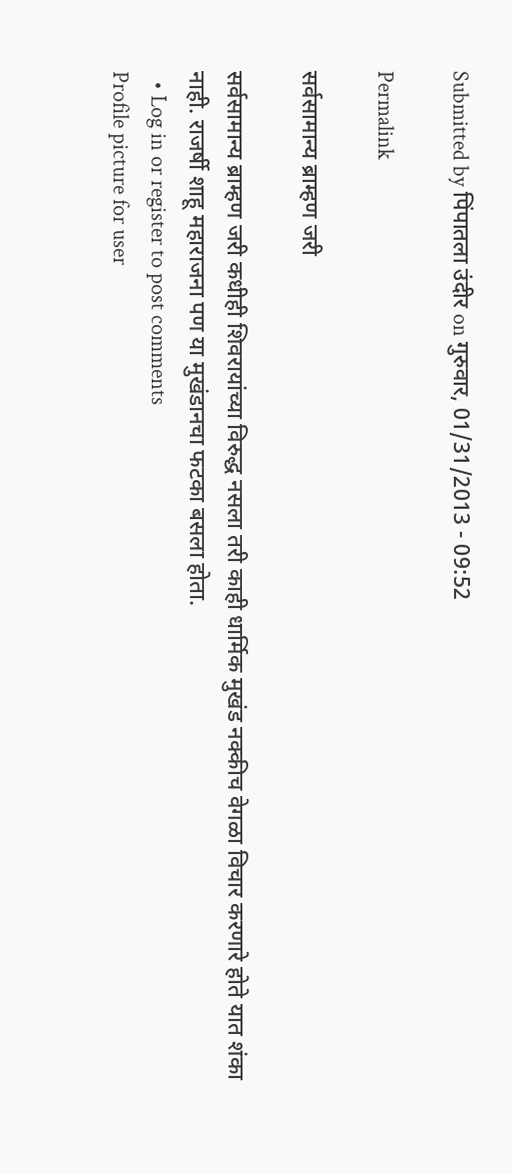Submitted by पिंपातला उंदीर on गुरुवार, 01/31/2013 - 09:52

Permalink

सर्वसामान्य ब्राम्हण जरी

सर्वसामान्य ब्राम्हण जरी कधीही शिवरायांच्या विरुद्ध नसला तरी काही धार्मिक मुखंड नक्कीच वेगळा विचार करणारे होते यात शंका नाही. राजर्षी शाहू महाराजना पण या मुखंडानचा फटका बसला होता.
  • Log in or register to post comments
Profile picture for user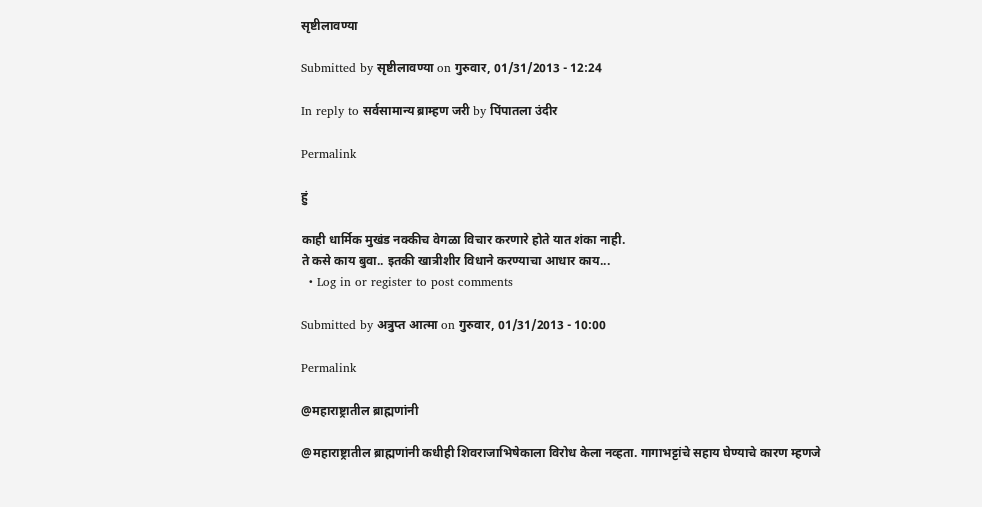सृष्टीलावण्या

Submitted by सृष्टीलावण्या on गुरुवार, 01/31/2013 - 12:24

In reply to सर्वसामान्य ब्राम्हण जरी by पिंपातला उंदीर

Permalink

हुं

काही धार्मिक मुखंड नक्कीच वेगळा विचार करणारे होते यात शंका नाही.
ते कसे काय बुवा.. इतकी खात्रीशीर विधाने करण्याचा आधार काय...
  • Log in or register to post comments

Submitted by अत्रुप्त आत्मा on गुरुवार, 01/31/2013 - 10:00

Permalink

@महाराष्ट्रातील ब्राह्मणांनी

@महाराष्ट्रातील ब्राह्मणांनी कधीही शिवराजाभिषेकाला विरोध केला नव्हता. गागाभट्टांचे सहाय घेण्याचे कारण म्हणजे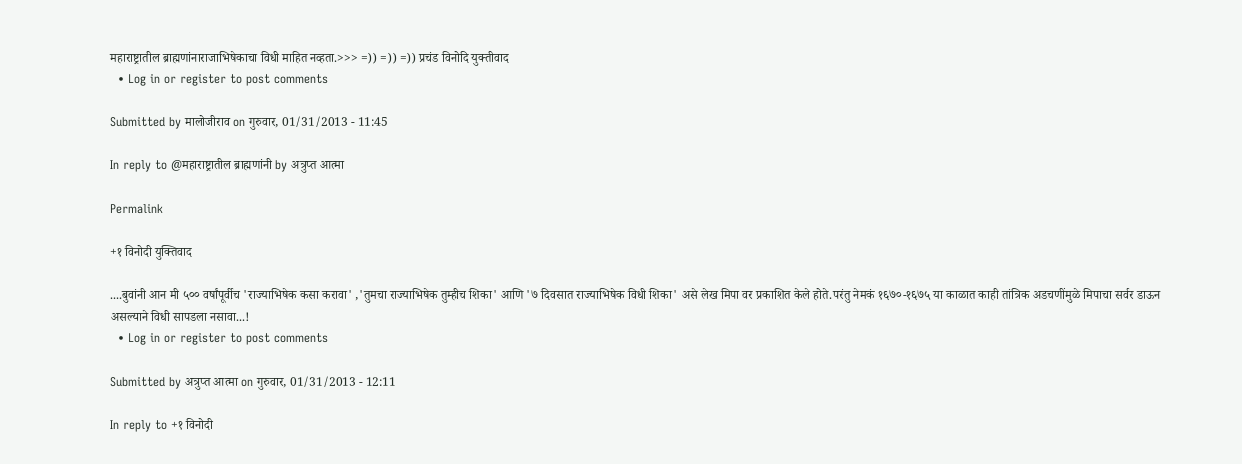महाराष्ट्रातील ब्राह्मणांनाराजाभिषेकाचा विधी माहित नव्हता.>>> =)) =)) =)) प्रचंड विनोदि युक्तीवाद
  • Log in or register to post comments

Submitted by मालोजीराव on गुरुवार, 01/31/2013 - 11:45

In reply to @महाराष्ट्रातील ब्राह्मणांनी by अत्रुप्त आत्मा

Permalink

+१ विनोदी युक्तिवाद

....बुवांनी आन मी ५०० वर्षांपूर्वीच 'राज्याभिषेक कसा करावा' ,'तुमचा राज्याभिषेक तुम्हीच शिका' आणि '७ दिवसात राज्याभिषेक विधी शिका' असे लेख मिपा वर प्रकाशित केले होते.परंतु नेमकं १६७०-१६७५ या काळात काही तांत्रिक अडचणींमुळे मिपाचा सर्वर डाऊन असल्याने विधी सापडला नसावा...!
  • Log in or register to post comments

Submitted by अत्रुप्त आत्मा on गुरुवार, 01/31/2013 - 12:11

In reply to +१ विनोदी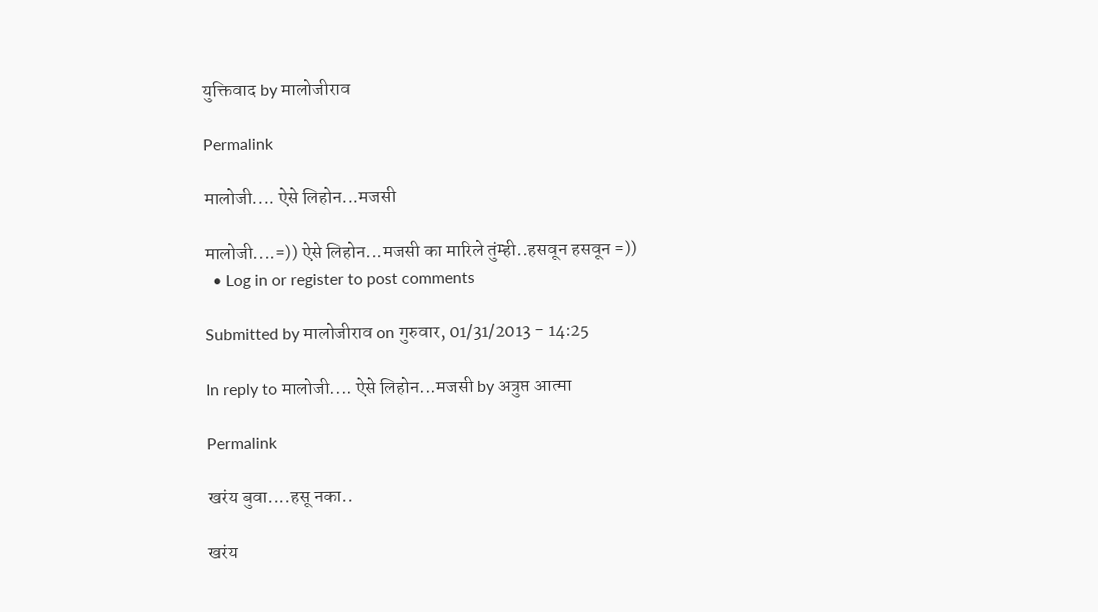युक्तिवाद by मालोजीराव

Permalink

मालोजी.... ऐसे लिहोन...मजसी

मालोजी....=)) ऐसे लिहोन...मजसी का मारिले तुंम्ही..हसवून हसवून =))
  • Log in or register to post comments

Submitted by मालोजीराव on गुरुवार, 01/31/2013 - 14:25

In reply to मालोजी.... ऐसे लिहोन...मजसी by अत्रुप्त आत्मा

Permalink

खरंय बुवा....हसू नका..

खरंय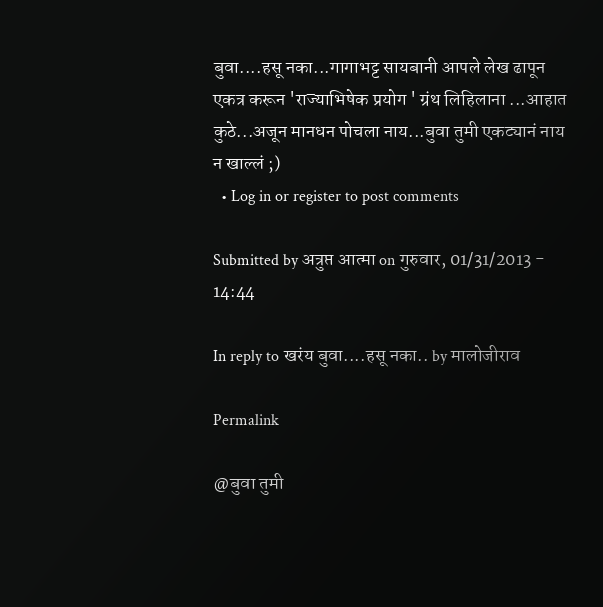बुवा....हसू नका...गागाभट्ट सायबानी आपले लेख ढापून एकत्र करून 'राज्याभिषेक प्रयोग ' ग्रंथ लिहिलाना ...आहात कुठे...अजून मानधन पोचला नाय...बुवा तुमी एकट्यानं नाय न खाल्लं ;)
  • Log in or register to post comments

Submitted by अत्रुप्त आत्मा on गुरुवार, 01/31/2013 - 14:44

In reply to खरंय बुवा....हसू नका.. by मालोजीराव

Permalink

@बुवा तुमी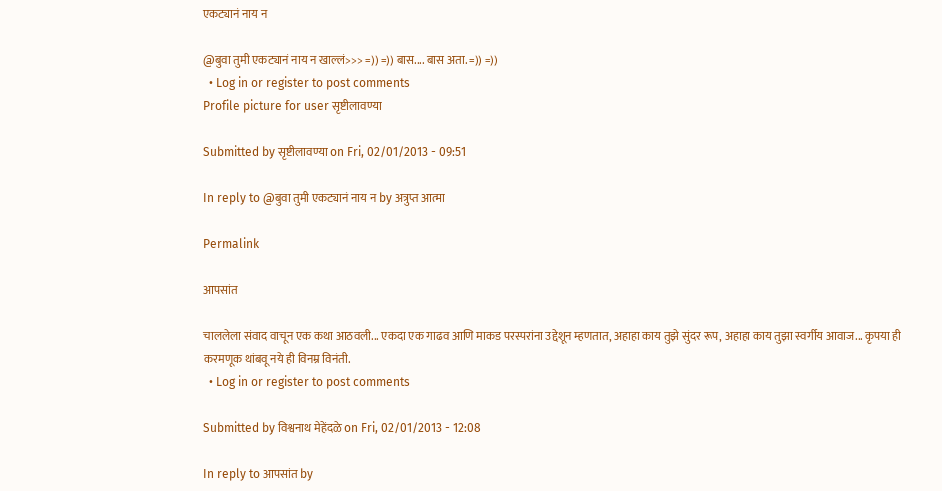एकट्यानं नाय न

@बुवा तुमी एकट्यानं नाय न खाल्लं>>> =)) =)) बास.... बास अता. =)) =))
  • Log in or register to post comments
Profile picture for user सृष्टीलावण्या

Submitted by सृष्टीलावण्या on Fri, 02/01/2013 - 09:51

In reply to @बुवा तुमी एकट्यानं नाय न by अत्रुप्त आत्मा

Permalink

आपसांत

चाललेला संवाद वाचून एक कथा आठवली... एकदा एक गाढव आणि माकड परस्परांना उद्देशून म्हणतात, अहाहा काय तुझे सुंदर रूप, अहाहा काय तुझा स्वर्गीय आवाज... कृपया ही करमणूक थांबवू नये ही विनम्र विनंती.
  • Log in or register to post comments

Submitted by विश्वनाथ मेहेंदळे on Fri, 02/01/2013 - 12:08

In reply to आपसांत by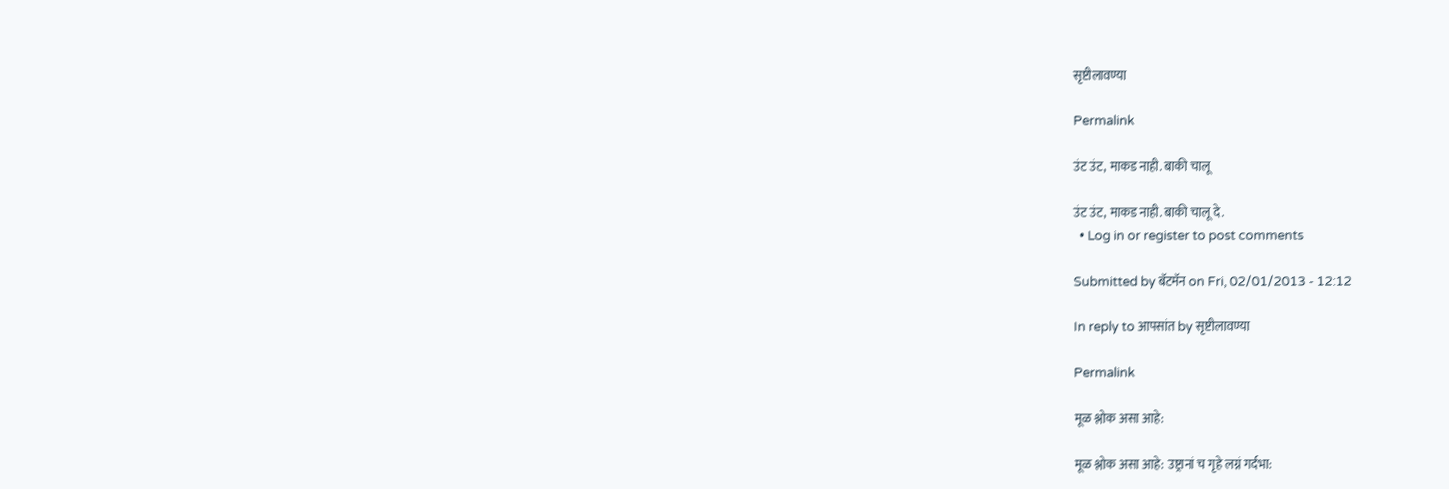सृष्टीलावण्या

Permalink

उंट उंट, माकड नाही. बाकी चालू

उंट उंट, माकड नाही. बाकी चालू दे.
  • Log in or register to post comments

Submitted by बॅटमॅन on Fri, 02/01/2013 - 12:12

In reply to आपसांत by सृष्टीलावण्या

Permalink

मूळ श्लोक असा आहे:

मूळ श्लोक असा आहे: उष्ट्रानां च गृहे लग्नं गर्दभा: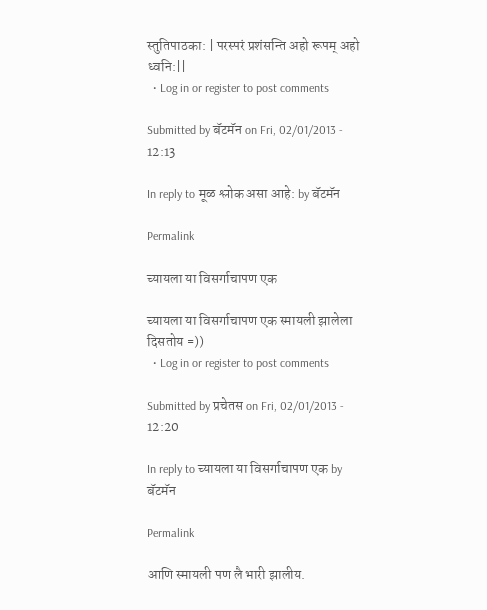स्तुतिपाठका: | परस्परं प्रशंसन्ति अहो रूपम् अहो ध्वनि:||
  • Log in or register to post comments

Submitted by बॅटमॅन on Fri, 02/01/2013 - 12:13

In reply to मूळ श्लोक असा आहे: by बॅटमॅन

Permalink

च्यायला या विसर्गाचापण एक

च्यायला या विसर्गाचापण एक स्मायली झालेला दिसतोय =))
  • Log in or register to post comments

Submitted by प्रचेतस on Fri, 02/01/2013 - 12:20

In reply to च्यायला या विसर्गाचापण एक by बॅटमॅन

Permalink

आणि स्मायली पण लै भारी झालीय.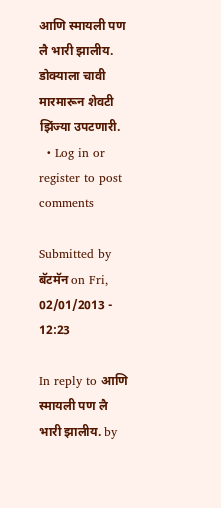आणि स्मायली पण लै भारी झालीय. डोक्याला चावी मारमारून शेवटी झिंज्या उपटणारी.
  • Log in or register to post comments

Submitted by बॅटमॅन on Fri, 02/01/2013 - 12:23

In reply to आणि स्मायली पण लै भारी झालीय. by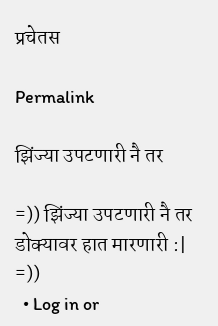प्रचेतस

Permalink

झिंज्या उपटणारी नै तर

=)) झिंज्या उपटणारी नै तर डोक्यावर हात मारणारी :| =))
  • Log in or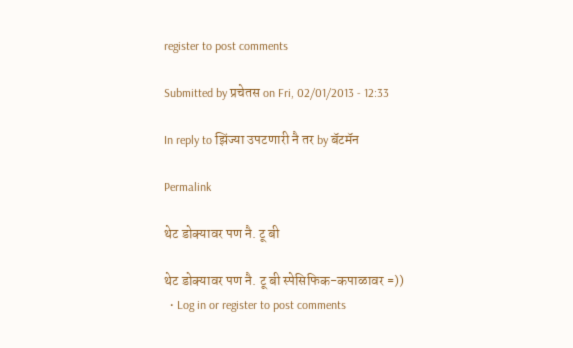register to post comments

Submitted by प्रचेतस on Fri, 02/01/2013 - 12:33

In reply to झिंज्या उपटणारी नै तर by बॅटमॅन

Permalink

थेट डोक्यावर पण नै. टू बी

थेट डोक्यावर पण नै. टू बी स्पेसिफिक-कपाळावर =))
  • Log in or register to post comments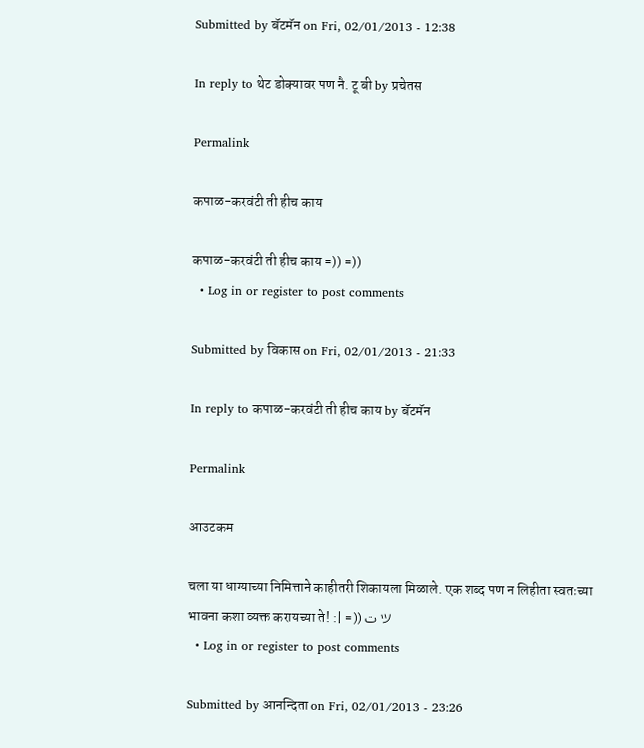Submitted by बॅटमॅन on Fri, 02/01/2013 - 12:38

In reply to थेट डोक्यावर पण नै. टू बी by प्रचेतस

Permalink

कपाळ-करवंटी ती हीच काय

कपाळ-करवंटी ती हीच काय =)) =))
  • Log in or register to post comments

Submitted by विकास on Fri, 02/01/2013 - 21:33

In reply to कपाळ-करवंटी ती हीच काय by बॅटमॅन

Permalink

आउटकम

चला या धाग्याच्या निमित्ताने काहीतरी शिकायला मिळाले. एक शब्द पण न लिहीता स्वतःच्या भावना कशा व्यक्त करायच्या ते! :| =)) ت ツ
  • Log in or register to post comments

Submitted by आनन्दिता on Fri, 02/01/2013 - 23:26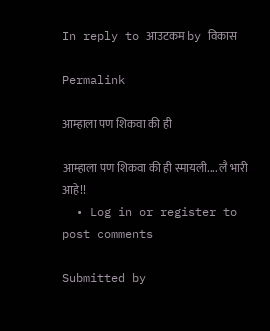In reply to आउटकम by विकास

Permalink

आम्हाला पण शिकवा की ही

आम्हाला पण शिकवा की ही स्मायली.... लै भारी आहे!!
  • Log in or register to post comments

Submitted by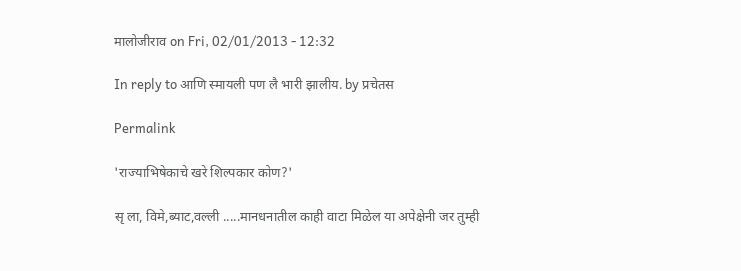मालोजीराव on Fri, 02/01/2013 - 12:32

In reply to आणि स्मायली पण लै भारी झालीय. by प्रचेतस

Permalink

'राज्याभिषेकाचे खरे शिल्पकार कोण?'

सृ ला, विमे,ब्याट,वल्ली .....मानधनातील काही वाटा मिळेल या अपेक्षेनी जर तुम्ही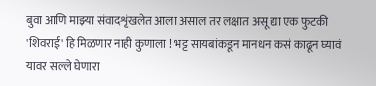बुवा आणि माझ्या संवादशृंखलेत आला असाल तर लक्षात असू द्या एक फुटकी 'शिवराई' हि मिळणार नाही कुणाला ! भट्ट सायबांकडून मानधन कसं काढून घ्यावं यावर सल्ले घेणारा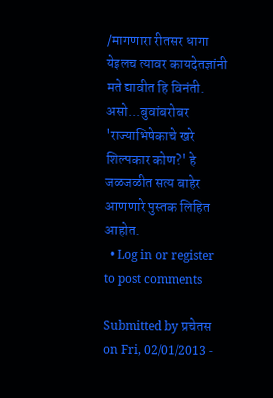/मागणारा रीतसर धागा येइलच त्यावर कायदेतज्ञांनी मते द्यावीत हि विनंती. असो...बुवांबरोबर 'राज्याभिषेकाचे खरे शिल्पकार कोण?' हे जळजळीत सत्य बाहेर आणणारे पुस्तक लिहित आहोत.
  • Log in or register to post comments

Submitted by प्रचेतस on Fri, 02/01/2013 -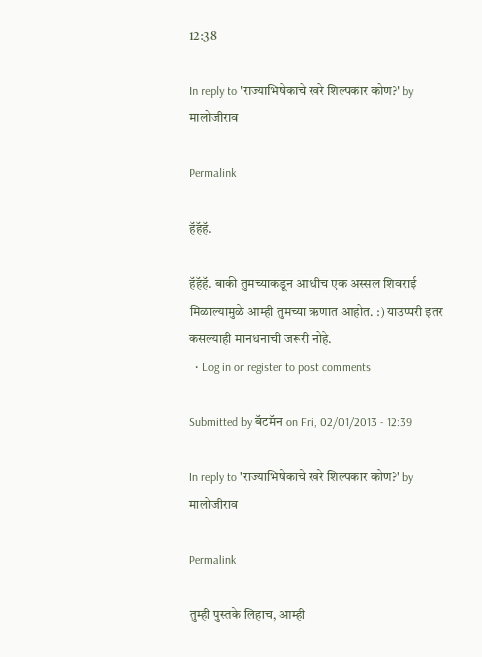12:38

In reply to 'राज्याभिषेकाचे खरे शिल्पकार कोण?' by मालोजीराव

Permalink

हॅहॅहॅ.

हॅहॅहॅ. बाकी तुमच्याकडून आधीच एक अस्सल शिवराई मिळाल्यामुळे आम्ही तुमच्या ऋणात आहोत. :) याउप्परी इतर कसल्याही मानधनाची जरूरी नोहे.
  • Log in or register to post comments

Submitted by बॅटमॅन on Fri, 02/01/2013 - 12:39

In reply to 'राज्याभिषेकाचे खरे शिल्पकार कोण?' by मालोजीराव

Permalink

तुम्ही पुस्तके लिहाच, आम्ही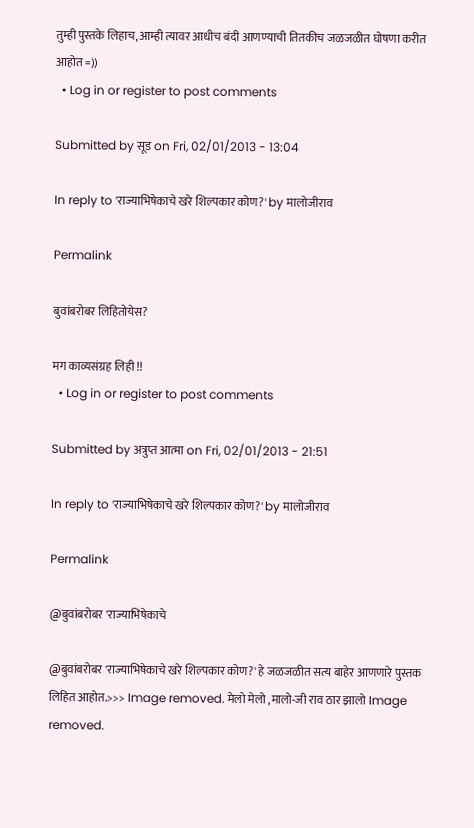तुम्ही पुस्तके लिहाच, आम्ही त्यावर आधीच बंदी आणण्याची तितकीच जळजळीत घोषणा करीत आहोत =))
  • Log in or register to post comments

Submitted by सूड on Fri, 02/01/2013 - 13:04

In reply to 'राज्याभिषेकाचे खरे शिल्पकार कोण?' by मालोजीराव

Permalink

बुवांबरोबर लिहितोयेस?

मग काव्यसंग्रह लिही !!
  • Log in or register to post comments

Submitted by अत्रुप्त आत्मा on Fri, 02/01/2013 - 21:51

In reply to 'राज्याभिषेकाचे खरे शिल्पकार कोण?' by मालोजीराव

Permalink

@बुवांबरोबर 'राज्याभिषेकाचे

@बुवांबरोबर 'राज्याभिषेकाचे खरे शिल्पकार कोण?' हे जळजळीत सत्य बाहेर आणणारे पुस्तक लिहित आहोत.>>> Image removed. मेलो मेलो ,मालो-जी राव ठार झालो Image removed.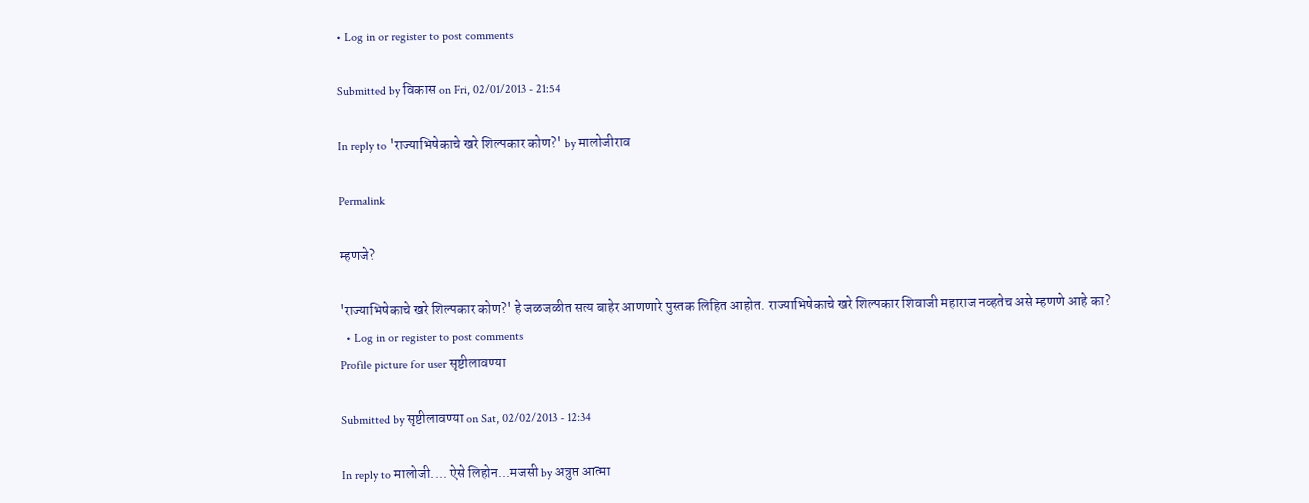• Log in or register to post comments

Submitted by विकास on Fri, 02/01/2013 - 21:54

In reply to 'राज्याभिषेकाचे खरे शिल्पकार कोण?' by मालोजीराव

Permalink

म्हणजे?

'राज्याभिषेकाचे खरे शिल्पकार कोण?' हे जळजळीत सत्य बाहेर आणणारे पुस्तक लिहित आहोत. राज्याभिषेकाचे खरे शिल्पकार शिवाजी महाराज नव्हतेच असे म्हणणे आहे का?
  • Log in or register to post comments
Profile picture for user सृष्टीलावण्या

Submitted by सृष्टीलावण्या on Sat, 02/02/2013 - 12:34

In reply to मालोजी.... ऐसे लिहोन...मजसी by अत्रुप्त आत्मा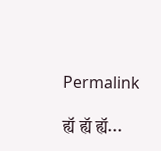Permalink

ह्यॅ ह्यॅ ह्यॅ...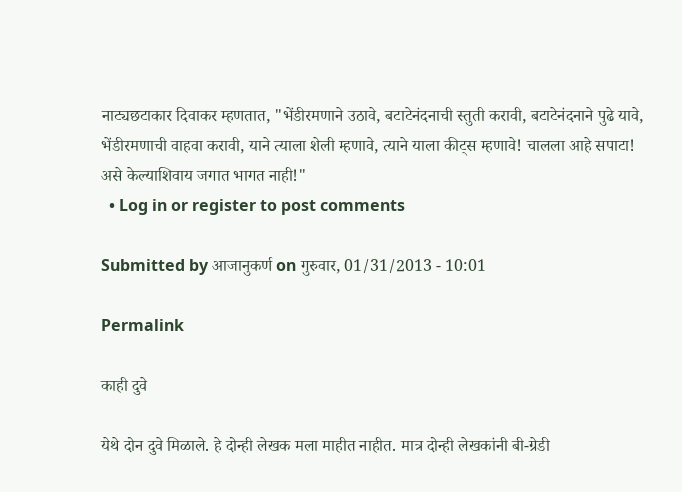नाट्यछटाकार दिवाकर म्हणतात, "भेंडीरमणाने उठावे, बटाटेनंदनाची स्तुती करावी, बटाटेनंदनाने पुढे यावे, भेंडीरमणाची वाहवा करावी, याने त्याला शेली म्हणावे, त्याने याला कीट्स म्हणावे! चालला आहे सपाटा! असे केल्याशिवाय जगात भागत नाही!"
  • Log in or register to post comments

Submitted by आजानुकर्ण on गुरुवार, 01/31/2013 - 10:01

Permalink

काही दुवे

येथे दोन दुवे मिळाले. हे दोन्ही लेखक मला माहीत नाहीत. मात्र दोन्ही लेखकांनी बी-ग्रेडी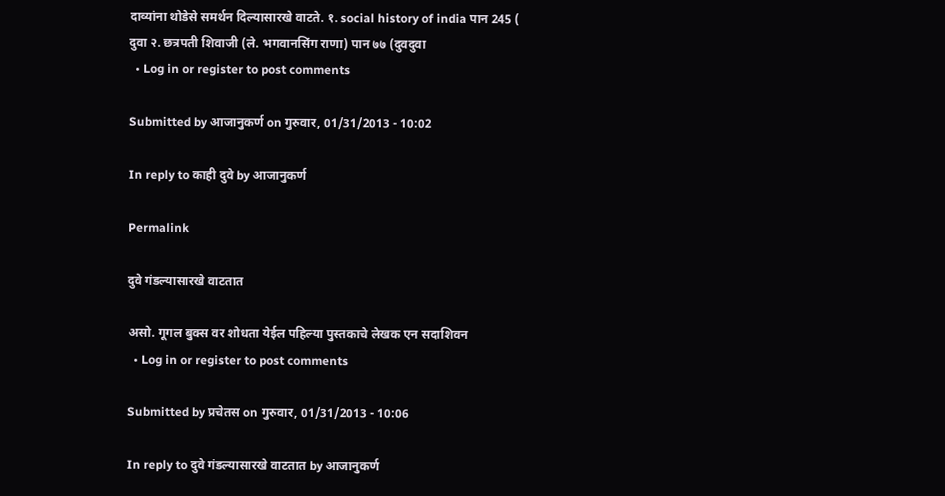दाव्यांना थोडेसे समर्थन दिल्यासारखे वाटते. १. social history of india पान 245 ( दुवा २. छत्रपती शिवाजी (ले. भगवानसिंग राणा) पान ७७ (दुवदुवा
  • Log in or register to post comments

Submitted by आजानुकर्ण on गुरुवार, 01/31/2013 - 10:02

In reply to काही दुवे by आजानुकर्ण

Permalink

दुवे गंडल्यासारखे वाटतात

असो. गूगल बुक्स वर शोधता येईल पहिल्या पुस्तकाचे लेखक एन सदाशिवन
  • Log in or register to post comments

Submitted by प्रचेतस on गुरुवार, 01/31/2013 - 10:06

In reply to दुवे गंडल्यासारखे वाटतात by आजानुकर्ण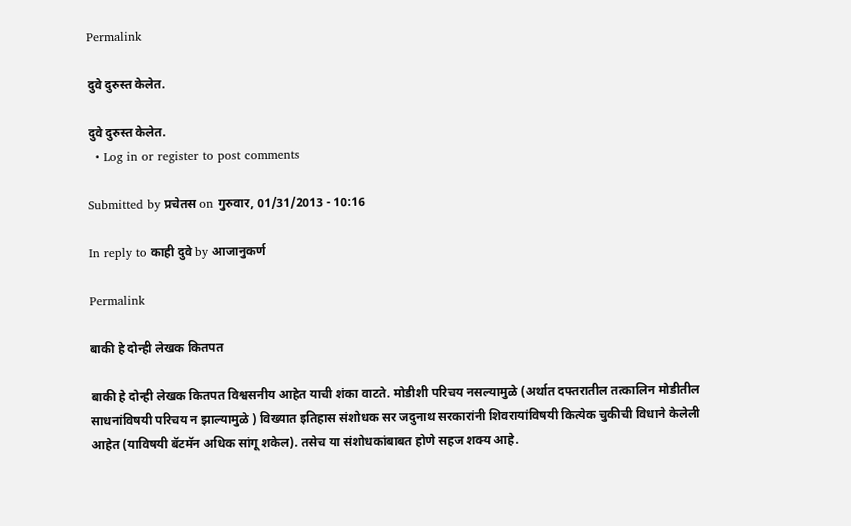Permalink

दुवे दुरुस्त केलेत.

दुवे दुरुस्त केलेत.
  • Log in or register to post comments

Submitted by प्रचेतस on गुरुवार, 01/31/2013 - 10:16

In reply to काही दुवे by आजानुकर्ण

Permalink

बाकी हे दोन्ही लेखक कितपत

बाकी हे दोन्ही लेखक कितपत विश्वसनीय आहेत याची शंका वाटते. मोडीशी परिचय नसल्यामुळे (अर्थात दफ्तरातील तत्कालिन मोडीतील साधनांविषयी परिचय न झाल्यामुळे ) विख्यात इतिहास संशोधक सर जदुनाथ सरकारांनी शिवरायांविषयी कित्येक चुकीची विधाने केलेली आहेत (याविषयी बॅटमॅन अधिक सांगू शकेल). तसेच या संशोधकांबाबत होणे सहज शक्य आहे.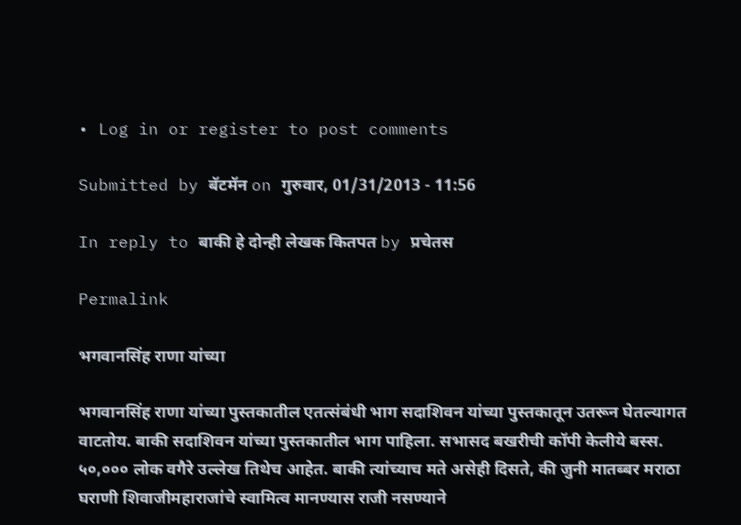• Log in or register to post comments

Submitted by बॅटमॅन on गुरुवार, 01/31/2013 - 11:56

In reply to बाकी हे दोन्ही लेखक कितपत by प्रचेतस

Permalink

भगवानसिंह राणा यांच्या

भगवानसिंह राणा यांच्या पुस्तकातील एतत्संबंधी भाग सदाशिवन यांच्या पुस्तकातून उतरून घेतल्यागत वाटतोय. बाकी सदाशिवन यांच्या पुस्तकातील भाग पाहिला. सभासद बखरीची कॉपी केलीये बस्स. ५०,००० लोक वगैरे उल्लेख तिथेच आहेत. बाकी त्यांच्याच मते असेही दिसते, की जुनी मातब्बर मराठा घराणी शिवाजीमहाराजांचे स्वामित्व मानण्यास राजी नसण्याने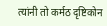त्यांनी तो कर्मठ दृष्टिकोन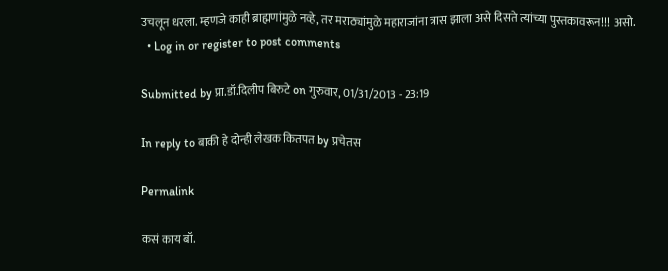उचलून धरला. म्हणजे काही ब्राह्मणांमुळे नव्हे, तर मराठ्यांमुळे महाराजांना त्रास झाला असे दिसते त्यांच्या पुस्तकावरून!!! असो.
  • Log in or register to post comments

Submitted by प्रा.डॉ.दिलीप बिरुटे on गुरुवार, 01/31/2013 - 23:19

In reply to बाकी हे दोन्ही लेखक कितपत by प्रचेतस

Permalink

कसं काय बॉ.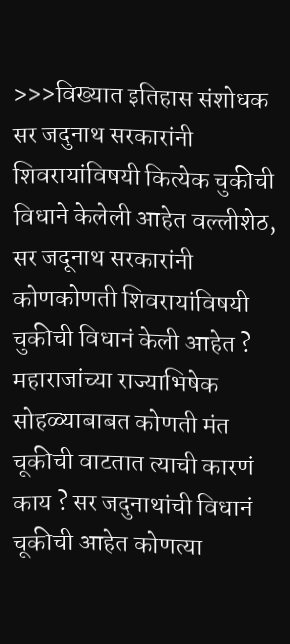>>>विख्यात इतिहास संशोधक सर जदुनाथ सरकारांनी शिवरायांविषयी कित्येक चुकीची विधाने केलेली आहेत वल्लीशेठ, सर जदूनाथ सरकारांनी कोणकोणती शिवरायांविषयी चुकीची विधानं केली आहेत ? महाराजांच्या राज्याभिषेक सोहळ्याबाबत कोणती मंत चूकीची वाटतात त्याची कारणं काय ? सर जदुनाथांची विधानं चूकीची आहेत कोणत्या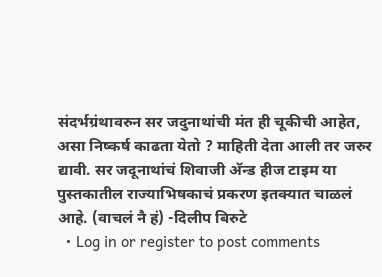संदर्भग्रंथावरुन सर जदुनाथांची मंत ही चूकीची आहेत, असा निष्कर्ष काढता येतो ? माहिती देता आली तर जरुर द्यावी. सर जदूनाथांचं शिवाजी अ‍ॅन्ड हीज टाइम या पुस्तकातील राज्याभिषकाचं प्रकरण इतक्यात चाळलं आहे. (वाचलं नै हं) -दिलीप बिरुटे
  • Log in or register to post comments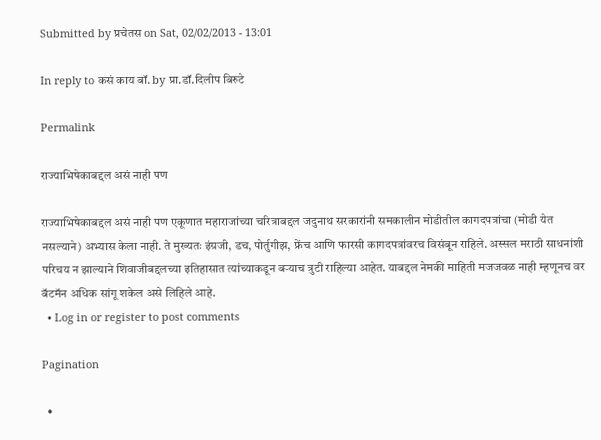Submitted by प्रचेतस on Sat, 02/02/2013 - 13:01

In reply to कसं काय बॉ. by प्रा.डॉ.दिलीप बिरुटे

Permalink

राज्याभिषेकाबद्दल असं नाही पण

राज्याभिषेकाबद्दल असं नाही पण एकूणात महाराजांच्या चरित्राबद्दल जदुनाथ सरकारांनी समकालीन मोडीतील कागदपत्रांचा (मोडी येत नसल्याने) अभ्यास केला नाही. ते मुख्यतः इंग्रजी, डच, पोर्तुगीझ, फ्रेंच आणि फारसी कागदपत्रांवरच विसंबून राहिले. अस्सल मराठी साधनांशी परिचय न झाल्याने शिवाजीबद्दलच्या इतिहासात त्यांच्याकडून बर्‍याच त्रुटी राहिल्या आहेत. याबद्दल नेमकी माहिती मजजवळ नाही म्हणूनच वर बॅटमॅन अधिक सांगू शकेल असे लिहिले आहे.
  • Log in or register to post comments

Pagination

  •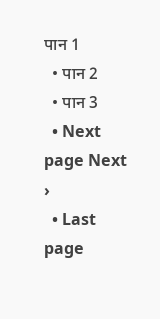पान 1
  • पान 2
  • पान 3
  • Next page Next ›
  • Last page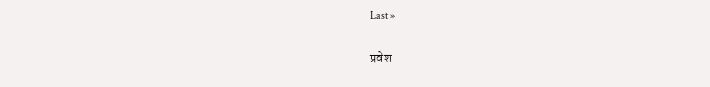Last »

प्रवेश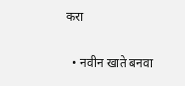करा

  • नवीन खाते बनवा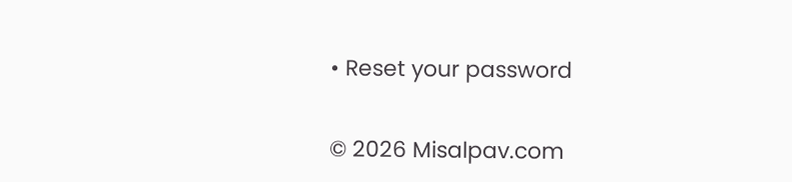• Reset your password

© 2026 Misalpav.com